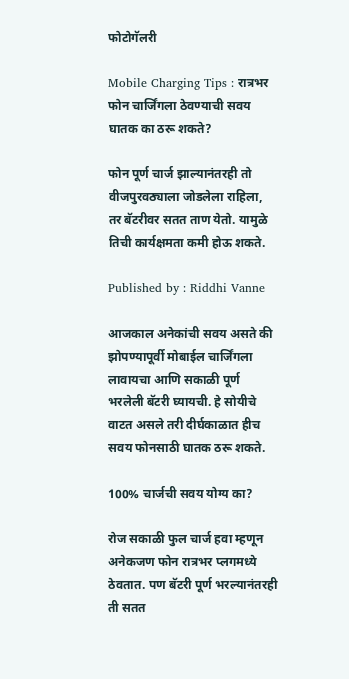फोटोगॅलरी

Mobile Charging Tips : रात्रभर फोन चार्जिंगला ठेवण्याची सवय घातक का ठरू शकते?

फोन पूर्ण चार्ज झाल्यानंतरही तो वीजपुरवठ्याला जोडलेला राहिला, तर बॅटरीवर सतत ताण येतो. यामुळे तिची कार्यक्षमता कमी होऊ शकते.

Published by : Riddhi Vanne

आजकाल अनेकांची सवय असते की झोपण्यापूर्वी मोबाईल चार्जिंगला लावायचा आणि सकाळी पूर्ण भरलेली बॅटरी घ्यायची. हे सोयीचे वाटत असले तरी दीर्घकाळात हीच सवय फोनसाठी घातक ठरू शकते.

100% चार्जची सवय योग्य का?

रोज सकाळी फुल चार्ज हवा म्हणून अनेकजण फोन रात्रभर प्लगमध्ये ठेवतात. पण बॅटरी पूर्ण भरल्यानंतरही ती सतत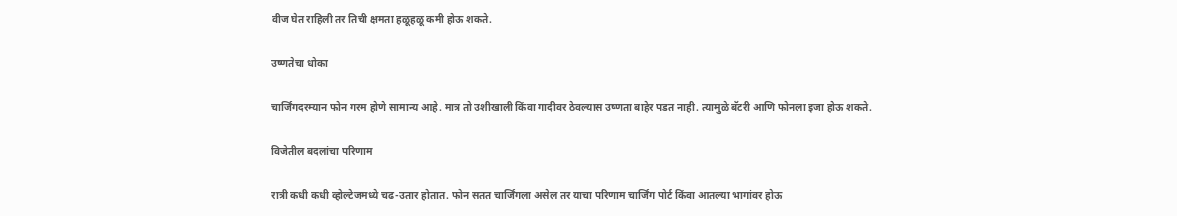वीज घेत राहिली तर तिची क्षमता हळूहळू कमी होऊ शकते.

उष्णतेचा धोका

चार्जिंगदरम्यान फोन गरम होणे सामान्य आहे. मात्र तो उशीखाली किंवा गादीवर ठेवल्यास उष्णता बाहेर पडत नाही. त्यामुळे बॅटरी आणि फोनला इजा होऊ शकते.

विजेतील बदलांचा परिणाम

रात्री कधी कधी व्होल्टेजमध्ये चढ-उतार होतात. फोन सतत चार्जिंगला असेल तर याचा परिणाम चार्जिंग पोर्ट किंवा आतल्या भागांवर होऊ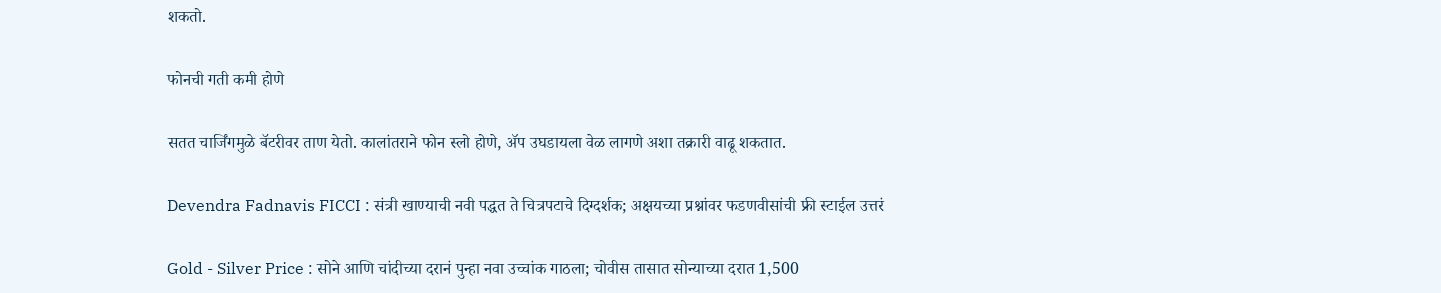शकतो.

फोनची गती कमी होणे

सतत चार्जिंगमुळे बॅटरीवर ताण येतो. कालांतराने फोन स्लो होणे, ॲप उघडायला वेळ लागणे अशा तक्रारी वाढू शकतात.

Devendra Fadnavis FICCI : संत्री खाण्याची नवी पद्धत ते चित्रपटाचे दिग्दर्शक; अक्षयच्या प्रश्नांवर फडणवीसांची फ्री स्टाईल उत्तरं

Gold - Silver Price : सोने आणि चांदीच्या दरानं पुन्हा नवा उच्चांक गाठला; चोवीस तासात सोन्याच्या दरात 1,500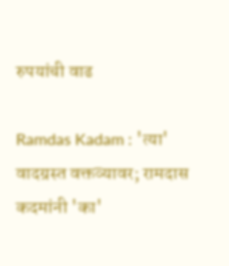रुपयांची वाढ

Ramdas Kadam : 'त्या' वादग्रस्त वक्तव्यावर; रामदास कदमांनी 'का'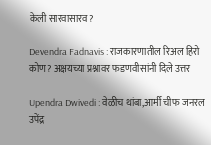केली सारवासारव?

Devendra Fadnavis : राजकारणातील रिअल हिरो कोण? अक्षयच्या प्रश्नावर फडणवीसांनी दिले उत्तर

Upendra Dwivedi : वेळीच थांबा,आर्मी चीफ जनरल उपेंद्र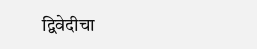द्विवेदीचा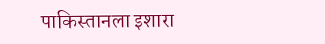पाकिस्तानला इशारा